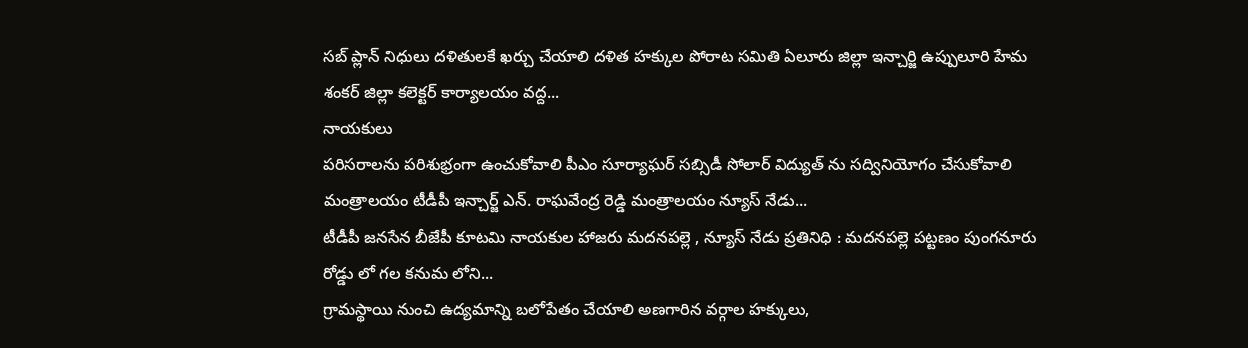సబ్ ప్లాన్ నిధులు దళితులకే ఖర్చు చేయాలి దళిత హక్కుల పోరాట సమితి ఏలూరు జిల్లా ఇన్చార్జి ఉప్పులూరి హేమ శంకర్ జిల్లా కలెక్టర్ కార్యాలయం వద్ద...
నాయకులు
పరిసరాలను పరిశుభ్రంగా ఉంచుకోవాలి పీఎం సూర్యాఘర్ సబ్సిడీ సోలార్ విద్యుత్ ను సద్వినియోగం చేసుకోవాలి మంత్రాలయం టీడీపీ ఇన్చార్జ్ ఎన్. రాఘవేంద్ర రెడ్డి మంత్రాలయం న్యూస్ నేడు...
టీడీపీ జనసేన బీజేపీ కూటమి నాయకుల హాజరు మదనపల్లె , న్యూస్ నేడు ప్రతినిధి : మదనపల్లె పట్టణం పుంగనూరు రోడ్డు లో గల కనుమ లోని...
గ్రామస్థాయి నుంచి ఉద్యమాన్ని బలోపేతం చేయాలి అణగారిన వర్గాల హక్కులు,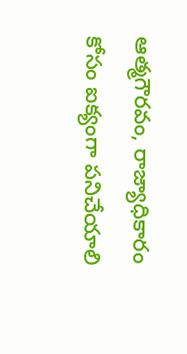ఆత్మగౌరవం, రాజ్యాధికారం కోసం ఐక్యంగా పనిచేయాలి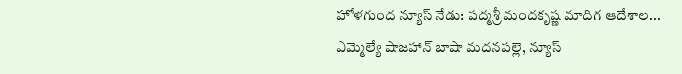హోళగుంద న్యూస్ నేడు: పద్మశ్రీ మందకృష్ణ మాదిగ ఆదేశాల...
ఎమ్మెల్యే షాజహాన్ బాషా మదనపల్లె, న్యూస్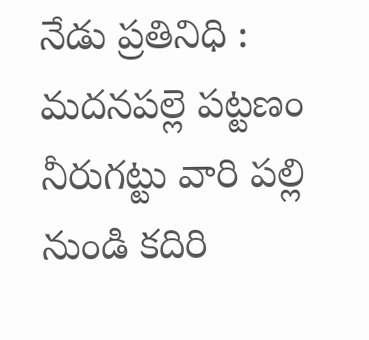నేడు ప్రతినిధి : మదనపల్లె పట్టణం నీరుగట్టు వారి పల్లి నుండి కదిరి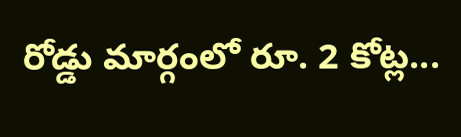రోడ్డు మార్గంలో రూ. 2 కోట్ల...